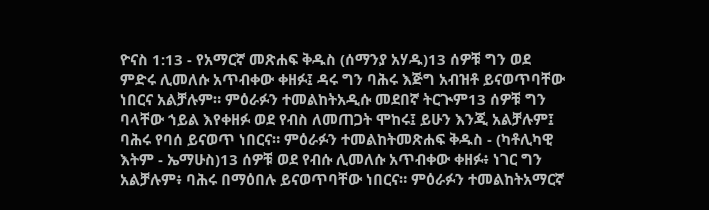ዮናስ 1:13 - የአማርኛ መጽሐፍ ቅዱስ (ሰማንያ አሃዱ)13 ሰዎቹ ግን ወደ ምድሩ ሊመለሱ አጥብቀው ቀዘፉ፤ ዳሩ ግን ባሕሩ እጅግ አብዝቶ ይናወጥባቸው ነበርና አልቻሉም። ምዕራፉን ተመልከትአዲሱ መደበኛ ትርጒም13 ሰዎቹ ግን ባላቸው ኀይል እየቀዘፉ ወደ የብስ ለመጠጋት ሞከሩ፤ ይሁን እንጂ አልቻሉም፤ ባሕሩ የባሰ ይናወጥ ነበርና። ምዕራፉን ተመልከትመጽሐፍ ቅዱስ - (ካቶሊካዊ እትም - ኤማሁስ)13 ሰዎቹ ወደ የብሱ ሊመለሱ አጥብቀው ቀዘፉ፥ ነገር ግን አልቻሉም፥ ባሕሩ በማዕበሉ ይናወጥባቸው ነበርና። ምዕራፉን ተመልከትአማርኛ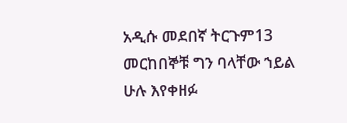አዲሱ መደበኛ ትርጉም13 መርከበኞቹ ግን ባላቸው ኀይል ሁሉ እየቀዘፉ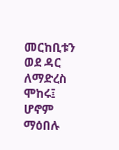መርከቢቱን ወደ ዳር ለማድረስ ሞከሩ፤ ሆኖም ማዕበሉ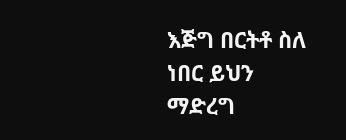እጅግ በርትቶ ስለ ነበር ይህን ማድረግ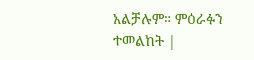አልቻሉም። ምዕራፉን ተመልከት |